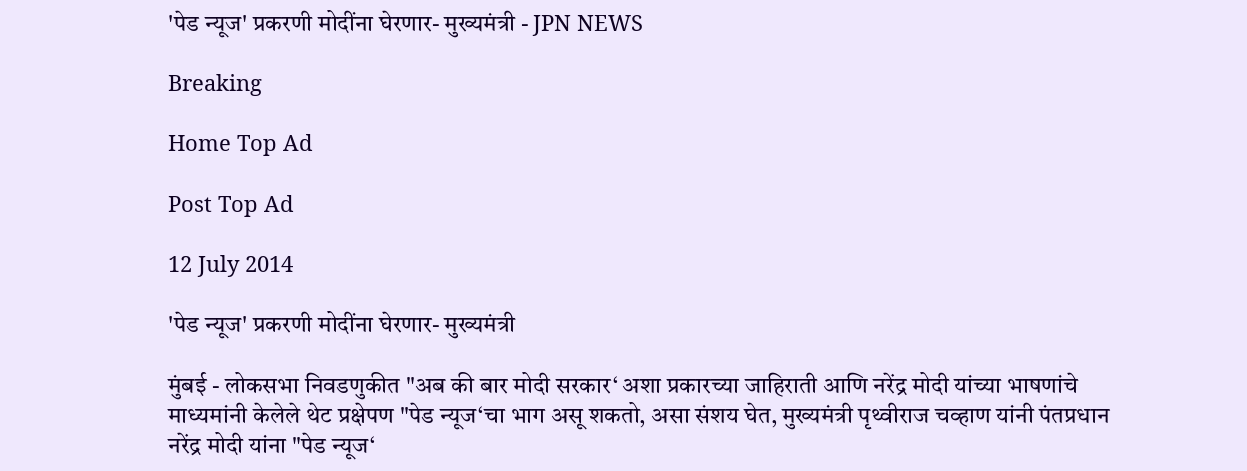'पेड न्यूज' प्रकरणी मोदींना घेरणार- मुख्यमंत्री - JPN NEWS

Breaking

Home Top Ad

Post Top Ad

12 July 2014

'पेड न्यूज' प्रकरणी मोदींना घेरणार- मुख्यमंत्री

मुंबई - लोकसभा निवडणुकीत "अब की बार मोदी सरकार‘ अशा प्रकारच्या जाहिराती आणि नरेंद्र मोदी यांच्या भाषणांचे माध्यमांनी केलेले थेट प्रक्षेपण "पेड न्यूज‘चा भाग असू शकतो, असा संशय घेत, मुख्यमंत्री पृथ्वीराज चव्हाण यांनी पंतप्रधान नरेंद्र मोदी यांना "पेड न्यूज‘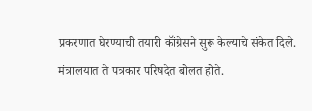प्रकरणात घेरण्याची तयारी कॉंग्रेसने सुरू केल्याचे संकेत दिले. मंत्रालयात ते पत्रकार परिषदेत बोलत होते.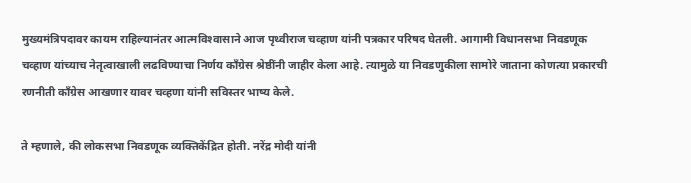मुख्यमंत्रिपदावर कायम राहिल्यानंतर आत्मविश्‍वासाने आज पृथ्वीराज चव्हाण यांनी पत्रकार परिषद घेतली. आगामी विधानसभा निवडणूक चव्हाण यांच्याच नेतृत्वाखाली लढविण्याचा निर्णय कॉंग्रेस श्रेष्ठींनी जाहीर केला आहे. त्यामुळे या निवडणुकीला सामोरे जाताना कोणत्या प्रकारची रणनीती कॉंग्रेस आखणार यावर चव्हणा यांनी सविस्तर भाष्य केले.

ते म्हणाले, की लोकसभा निवडणूक व्यक्तिकेंद्रित होती. नरेंद्र मोदी यांनी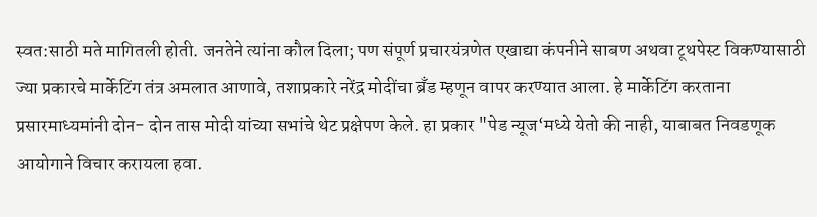स्वत:साठी मते मागितली होती. जनतेने त्यांना कौल दिला; पण संपूर्ण प्रचारयंत्रणेत एखाद्या कंपनीने साबण अथवा टूथपेस्ट विकण्यासाठी ज्या प्रकारचे मार्केटिंग तंत्र अमलात आणावे, तशाप्रकारे नरेंद्र मोदींचा ब्रॅंड म्हणून वापर करण्यात आला. हे मार्केटिंग करताना प्रसारमाध्यमांनी दोन- दोन तास मोदी यांच्या सभांचे थेट प्रक्षेपण केले. हा प्रकार "पेड न्यूज‘मध्ये येतो की नाही, याबाबत निवडणूक आयोगाने विचार करायला हवा.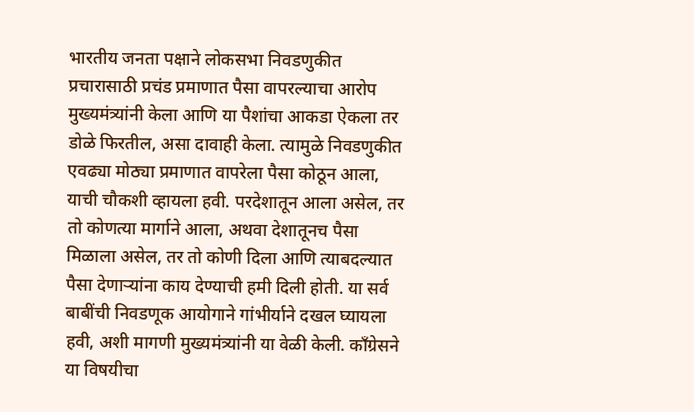भारतीय जनता पक्षाने लोकसभा निवडणुकीत प्रचारासाठी प्रचंड प्रमाणात पैसा वापरल्याचा आरोप मुख्यमंत्र्यांनी केला आणि या पैशांचा आकडा ऐकला तर डोळे फिरतील, असा दावाही केला. त्यामुळे निवडणुकीत एवढ्या मोठ्या प्रमाणात वापरेला पैसा कोठून आला, याची चौकशी व्हायला हवी. परदेशातून आला असेल, तर तो कोणत्या मार्गाने आला, अथवा देशातूनच पैसा मिळाला असेल, तर तो कोणी दिला आणि त्याबदल्यात पैसा देणाऱ्यांना काय देण्याची हमी दिली होती. या सर्व बाबींची निवडणूक आयोगाने गांभीर्याने दखल घ्यायला हवी, अशी मागणी मुख्यमंत्र्यांनी या वेळी केली. कॉंग्रेसने या विषयीचा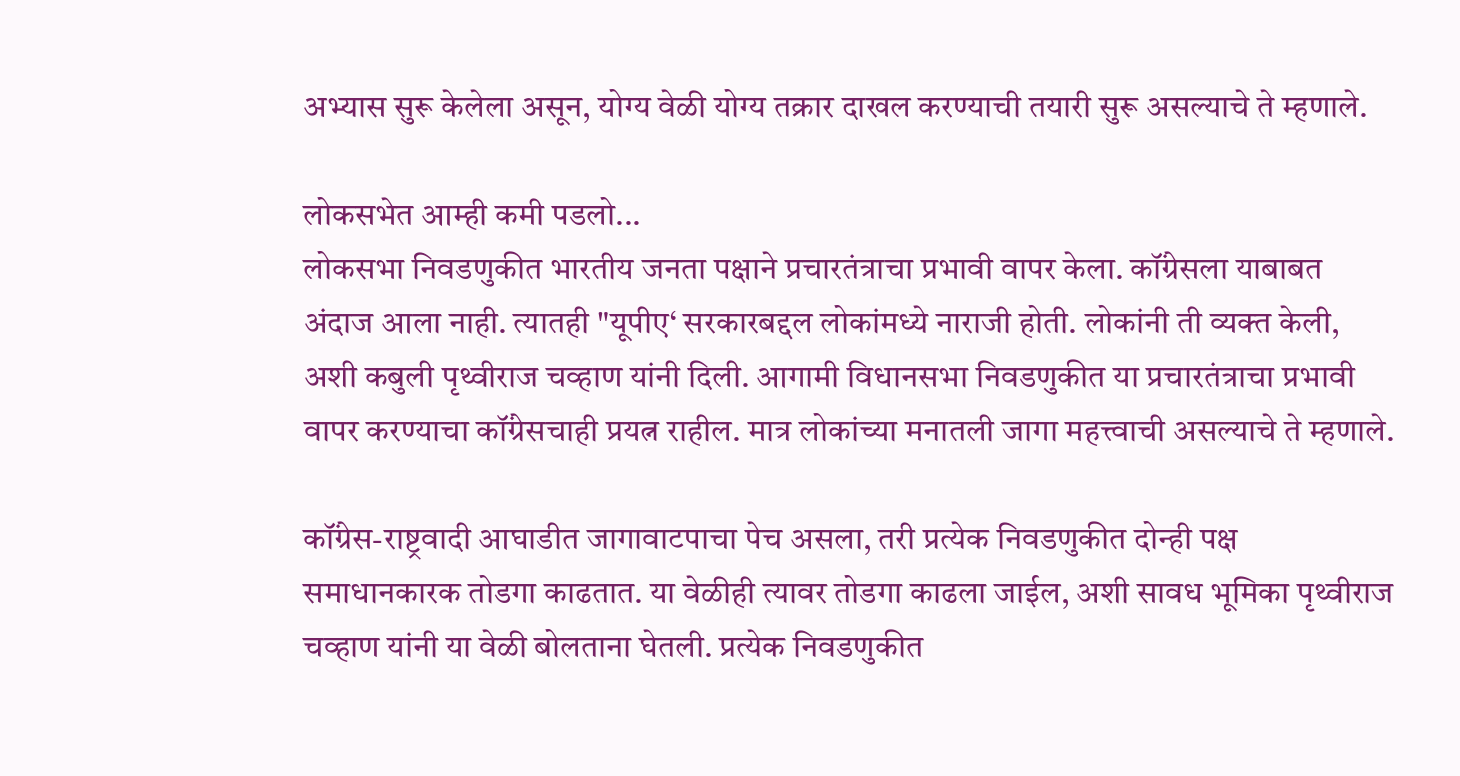अभ्यास सुरू केलेला असून, योग्य वेळी योग्य तक्रार दाखल करण्याची तयारी सुरू असल्याचे ते म्हणाले.

लोकसभेत आम्ही कमी पडलो...
लोकसभा निवडणुकीत भारतीय जनता पक्षाने प्रचारतंत्राचा प्रभावी वापर केला. कॉंग्रेसला याबाबत अंदाज आला नाही. त्यातही "यूपीए‘ सरकारबद्दल लोकांमध्ये नाराजी होती. लोकांनी ती व्यक्‍त केली, अशी कबुली पृथ्वीराज चव्हाण यांनी दिली. आगामी विधानसभा निवडणुकीत या प्रचारतंत्राचा प्रभावी वापर करण्याचा कॉंग्रेसचाही प्रयत्न राहील. मात्र लोकांच्या मनातली जागा महत्त्वाची असल्याचे ते म्हणाले.

कॉंग्रेस-राष्ट्रवादी आघाडीत जागावाटपाचा पेच असला, तरी प्रत्येक निवडणुकीत दोन्ही पक्ष समाधानकारक तोडगा काढतात. या वेळीही त्यावर तोडगा काढला जाईल, अशी सावध भूमिका पृथ्वीराज चव्हाण यांनी या वेळी बोलताना घेतली. प्रत्येक निवडणुकीत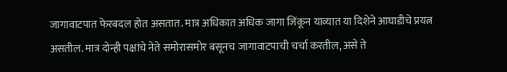जागावाटपात फेरबदल होत असतात. मात्र अधिकात अधिक जागा जिंकून याव्यात या दिशेने आघाडीचे प्रयत्न असतील. मात्र दोन्ही पक्षांचे नेते समोरासमोर बसूनच जागावाटपाची चर्चा करतील, असे ते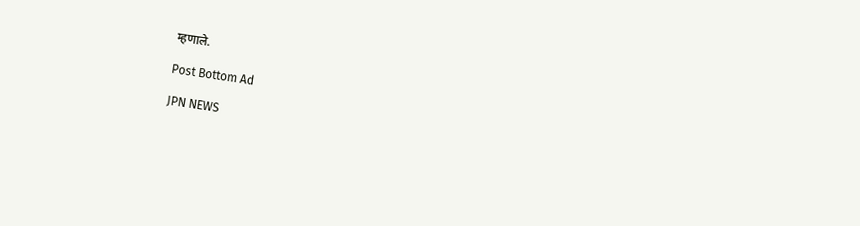म्हणाले.

Post Bottom Ad

JPN NEWS